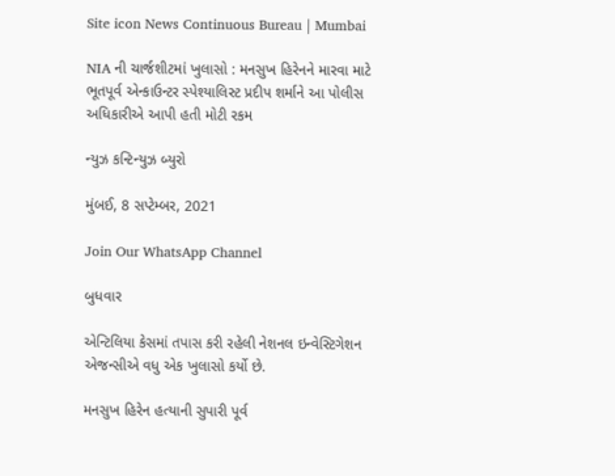Site icon News Continuous Bureau | Mumbai

NIA ની ચાર્જશીટમાં ખુલાસો : મનસુખ હિરેનને મારવા માટે ભૂતપૂર્વ એન્કાઉન્ટર સ્પેશ્યાલિસ્ટ પ્રદીપ શર્માને આ પોલીસ અધિકારીએ આપી હતી મોટી રકમ

ન્યુઝ કન્ટિન્યુઝ બ્યુરો

મુંબઈ, 8 સપ્ટેમ્બર, 2021

Join Our WhatsApp Channel

બુધવાર

એન્ટિલિયા કેસમાં તપાસ કરી રહેલી નેશનલ ઇન્વેસ્ટિગેશન એજન્સીએ વધુ એક ખુલાસો કર્યો છે.

મનસુખ હિરેન હત્યાની સુપારી પૂર્વ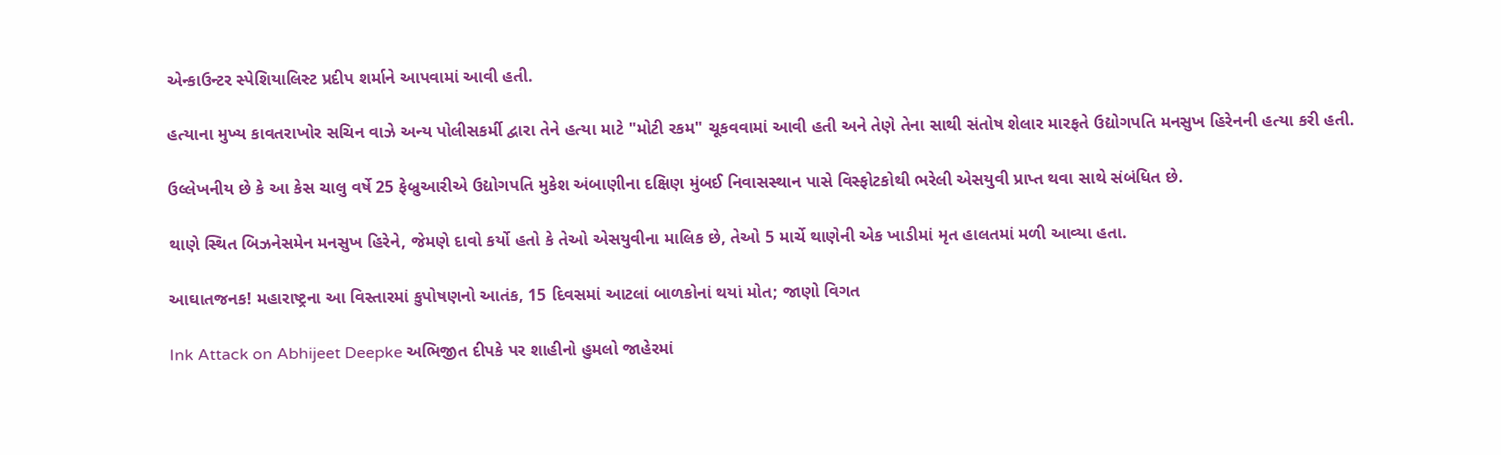એન્કાઉન્ટર સ્પેશિયાલિસ્ટ પ્રદીપ શર્માને આપવામાં આવી હતી.

હત્યાના મુખ્ય કાવતરાખોર સચિન વાઝે અન્ય પોલીસકર્મી દ્વારા તેને હત્યા માટે "મોટી રકમ" ચૂકવવામાં આવી હતી અને તેણે તેના સાથી સંતોષ શેલાર મારફતે ઉદ્યોગપતિ મનસુખ હિરેનની હત્યા કરી હતી.

ઉલ્લેખનીય છે કે આ કેસ ચાલુ વર્ષે 25 ફેબ્રુઆરીએ ઉદ્યોગપતિ મુકેશ અંબાણીના દક્ષિણ મુંબઈ નિવાસસ્થાન પાસે વિસ્ફોટકોથી ભરેલી એસયુવી પ્રાપ્ત થવા સાથે સંબંધિત છે.

થાણે સ્થિત બિઝનેસમેન મનસુખ હિરેને, જેમણે દાવો કર્યો હતો કે તેઓ એસયુવીના માલિક છે, તેઓ 5 માર્ચે થાણેની એક ખાડીમાં મૃત હાલતમાં મળી આવ્યા હતા.

આઘાતજનક! મહારાષ્ટ્રના આ વિસ્તારમાં કુપોષણનો આતંક, 15 દિવસમાં આટલાં બાળકોનાં થયાં મોત; જાણો વિગત

Ink Attack on Abhijeet Deepke અભિજીત દીપકે પર શાહીનો હુમલો જાહેરમાં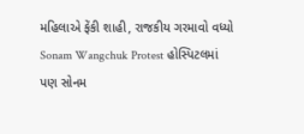મહિલાએ ફેંકી શાહી, રાજકીય ગરમાવો વધ્યો
Sonam Wangchuk Protest હોસ્પિટલમાં પણ સોનમ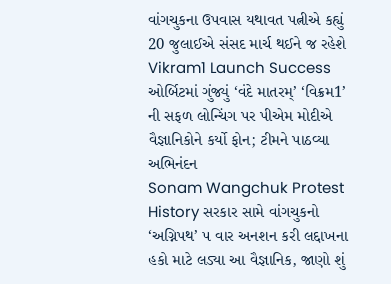વાંગચુકના ઉપવાસ યથાવત પત્નીએ કહ્યું 20 જુલાઈએ સંસદ માર્ચ થઈને જ રહેશે
Vikram1 Launch Success ઓર્બિટમાં ગુંજ્યું ‘વંદે માતરમ્’ ‘વિક્રમ1’ ની સફળ લોન્ચિંગ પર પીએમ મોદીએ વૈજ્ઞાનિકોને કર્યો ફોન; ટીમને પાઠવ્યા અભિનંદન
Sonam Wangchuk Protest History સરકાર સામે વાંગચુકનો ‘અગ્નિપથ’ ૫ વાર અનશન કરી લદ્દાખના હકો માટે લડ્યા આ વૈજ્ઞાનિક, જાણો શું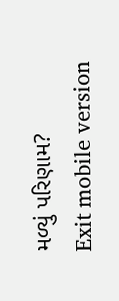મળ્યું પરિણામ?
Exit mobile version